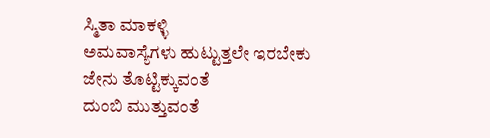ಸ್ಮಿತಾ ಮಾಕಳ್ಳಿ
ಅಮವಾಸ್ಯೆಗಳು ಹುಟ್ಟುತ್ತಲೇ ಇರಬೇಕು
ಜೇನು ತೊಟ್ಟಿಕ್ಕುವಂತೆ
ದುಂಬಿ ಮುತ್ತುವಂತೆ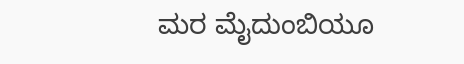ಮರ ಮೈದುಂಬಿಯೂ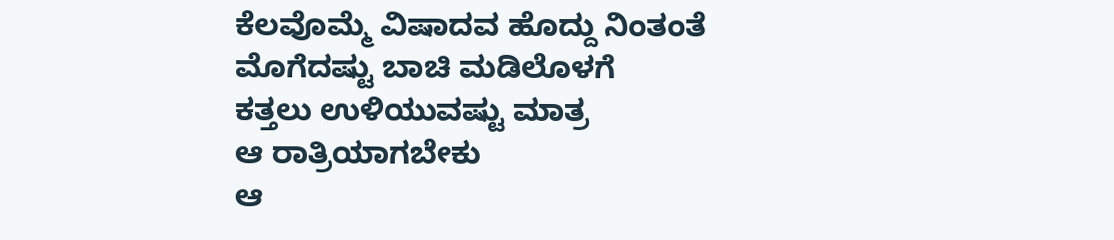ಕೆಲವೊಮ್ಮೆ ವಿಷಾದವ ಹೊದ್ದು ನಿಂತಂತೆ
ಮೊಗೆದಷ್ಟು ಬಾಚಿ ಮಡಿಲೊಳಗೆ
ಕತ್ತಲು ಉಳಿಯುವಷ್ಟು ಮಾತ್ರ
ಆ ರಾತ್ರಿಯಾಗಬೇಕು
ಆ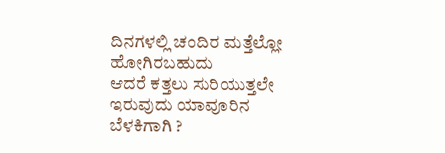ದಿನಗಳಲ್ಲಿ ಚಂದಿರ ಮತ್ತೆಲ್ಲೋ ಹೋಗಿರಬಹುದು
ಆದರೆ ಕತ್ತಲು ಸುರಿಯುತ್ತಲೇ ಇರುವುದು ಯಾವೂರಿನ ಬೆಳಕಿಗಾಗಿ ?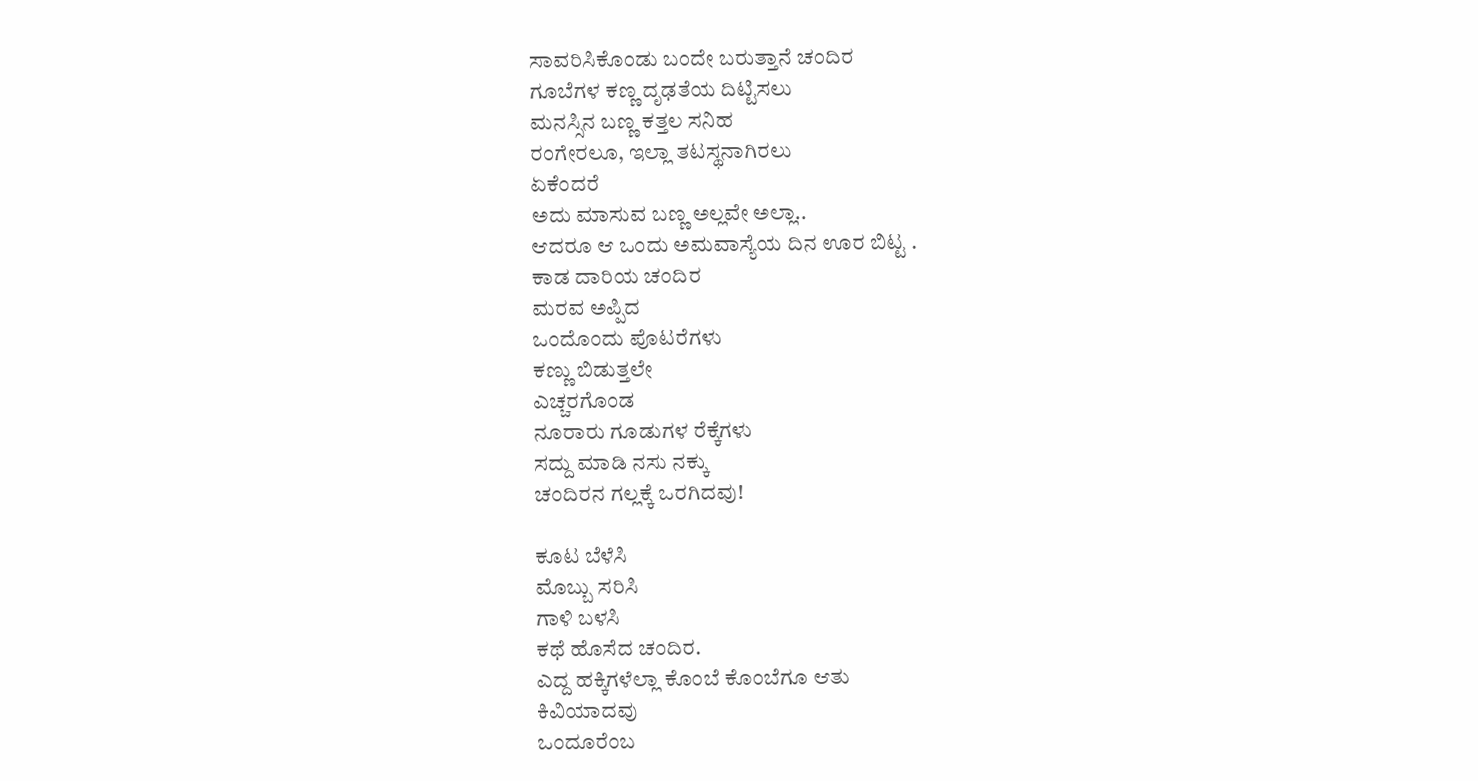ಸಾವರಿಸಿಕೊಂಡು ಬಂದೇ ಬರುತ್ತಾನೆ ಚಂದಿರ
ಗೂಬೆಗಳ ಕಣ್ಣ ದೃಢತೆಯ ದಿಟ್ಟಿಸಲು
ಮನಸ್ಸಿನ ಬಣ್ಣ ಕತ್ತಲ ಸನಿಹ
ರಂಗೇರಲೂ, ಇಲ್ಲಾ ತಟಸ್ಥನಾಗಿರಲು
ಏಕೆಂದರೆ
ಅದು ಮಾಸುವ ಬಣ್ಣ ಅಲ್ಲವೇ ಅಲ್ಲಾ..
ಆದರೂ ಆ ಒಂದು ಅಮವಾಸ್ಯೆಯ ದಿನ ಊರ ಬಿಟ್ಟ .
ಕಾಡ ದಾರಿಯ ಚಂದಿರ
ಮರವ ಅಪ್ಪಿದ
ಒಂದೊಂದು ಪೊಟರೆಗಳು
ಕಣ್ಣು ಬಿಡುತ್ತಲೇ
ಎಚ್ಚರಗೊಂಡ
ನೂರಾರು ಗೂಡುಗಳ ರೆಕ್ಕೆಗಳು
ಸದ್ದು ಮಾಡಿ ನಸು ನಕ್ಕು
ಚಂದಿರನ ಗಲ್ಲಕ್ಕೆ ಒರಗಿದವು!

ಕೂಟ ಬೆಳೆಸಿ
ಮೊಬ್ಬು ಸರಿಸಿ
ಗಾಳಿ ಬಳಸಿ
ಕಥೆ ಹೊಸೆದ ಚಂದಿರ.
ಎದ್ದ ಹಕ್ಕಿಗಳೆಲ್ಲಾ ಕೊಂಬೆ ಕೊಂಬೆಗೂ ಆತು
ಕಿವಿಯಾದವು
ಒಂದೂರೆಂಬ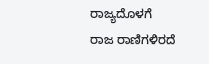ರಾಜ್ಯದೊಳಗೆ
ರಾಜ ರಾಣಿಗಳಿರದೆ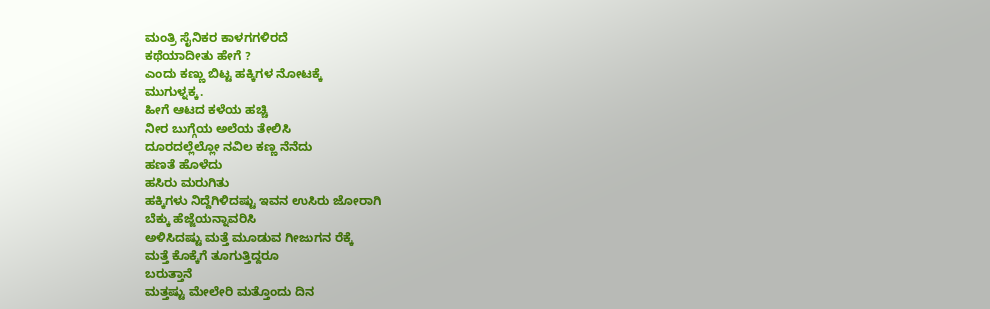ಮಂತ್ರಿ ಸೈನಿಕರ ಕಾಳಗಗಳಿರದೆ
ಕಥೆಯಾದೀತು ಹೇಗೆ ?
ಎಂದು ಕಣ್ಣು ಬಿಟ್ಟ ಹಕ್ಕಿಗಳ ನೋಟಕ್ಕೆ
ಮುಗುಳ್ನಕ್ಕ.
ಹೀಗೆ ಆಟದ ಕಳೆಯ ಹಚ್ಚಿ
ನೀರ ಬುಗ್ಗೆಯ ಅಲೆಯ ತೇಲಿಸಿ
ದೂರದಲ್ಲೆಲ್ಲೋ ನವಿಲ ಕಣ್ಣ ನೆನೆದು
ಹಣತೆ ಹೊಳೆದು
ಹಸಿರು ಮರುಗಿತು
ಹಕ್ಕಿಗಳು ನಿದ್ದೆಗಿಳಿದಷ್ಟು ಇವನ ಉಸಿರು ಜೋರಾಗಿ
ಬೆಕ್ಕು ಹೆಜ್ಜೆಯನ್ನಾವರಿಸಿ
ಅಳಿಸಿದಷ್ಟು ಮತ್ತೆ ಮೂಡುವ ಗೀಜುಗನ ರೆಕ್ಕೆ
ಮತ್ತೆ ಕೊಕ್ಕೆಗೆ ತೂಗುತ್ತಿದ್ದರೂ
ಬರುತ್ತಾನೆ
ಮತ್ತಷ್ಟು ಮೇಲೇರಿ ಮತ್ತೊಂದು ದಿನ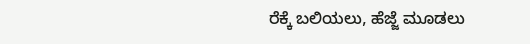ರೆಕ್ಕೆ ಬಲಿಯಲು, ಹೆಜ್ಜೆ ಮೂಡಲು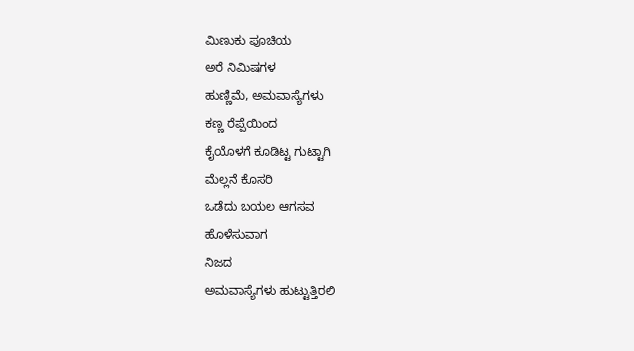ಮಿಣುಕು ಪೂಚಿಯ
ಅರೆ ನಿಮಿಷಗಳ
ಹುಣ್ಣಿಮೆ, ಅಮವಾಸ್ಯೆಗಳು
ಕಣ್ಣ ರೆಪ್ಪೆಯಿಂದ
ಕೈಯೊಳಗೆ ಕೂಡಿಟ್ಟ ಗುಟ್ಟಾಗಿ
ಮೆಲ್ಲನೆ ಕೊಸರಿ
ಒಡೆದು ಬಯಲ ಆಗಸವ
ಹೊಳೆಸುವಾಗ
ನಿಜದ
ಅಮವಾಸ್ಯೆಗಳು ಹುಟ್ಟುತ್ತಿರಲಿ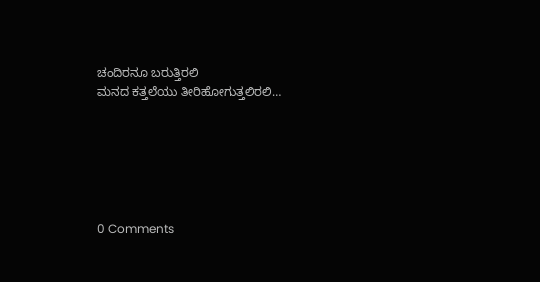ಚಂದಿರನೂ ಬರುತ್ತಿರಲಿ
ಮನದ ಕತ್ತಲೆಯು ತೀರಿಹೋಗುತ್ತಲಿರಲಿ…






0 Comments